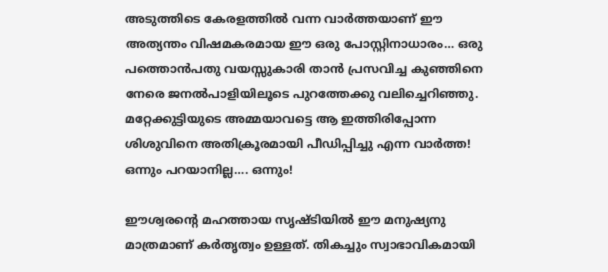അടുത്തിടെ കേരളത്തിൽ വന്ന വാർത്തയാണ് ഈ അത്യന്തം വിഷമകരമായ ഈ ഒരു പോസ്റ്റിനാധാരം… ഒരു പത്തൊൻപതു വയസ്സുകാരി താൻ പ്രസവിച്ച കുഞ്ഞിനെ നേരെ ജനൽപാളിയിലൂടെ പുറത്തേക്കു വലിച്ചെറിഞ്ഞു. മറ്റേക്കുട്ടിയുടെ അമ്മയാവട്ടെ ആ ഇത്തിരിപ്പോന്ന ശിശുവിനെ അതിക്രൂരമായി പീഡിപ്പിച്ചു എന്ന വാർത്ത!
ഒന്നും പറയാനില്ല…. ഒന്നും!

ഈശ്വരന്റെ മഹത്തായ സൃഷ്ടിയിൽ ഈ മനുഷ്യനു മാത്രമാണ് കർതൃത്വം ഉള്ളത്. തികച്ചും സ്വാഭാവികമായി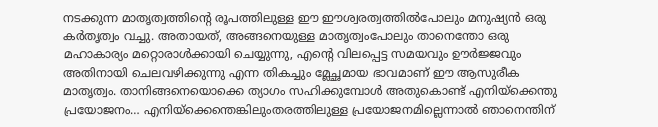നടക്കുന്ന മാതൃത്വത്തിന്റെ രൂപത്തിലുള്ള ഈ ഈശ്വരത്വത്തിൽപോലും മനുഷ്യൻ ഒരു കർതൃത്വം വച്ചു. അതായത്, അങ്ങനെയുള്ള മാതൃത്വംപോലും താനെന്തോ ഒരു മഹാകാര്യം മറ്റൊരാൾക്കായി ചെയ്യുന്നു, എന്റെ വിലപ്പെട്ട സമയവും ഊർജ്ജവും അതിനായി ചെലവഴിക്കുന്നു എന്ന തികച്ചും മ്ലേച്ഛമായ ഭാവമാണ് ഈ ആസുരീക മാതൃത്വം. താനിങ്ങനെയൊക്കെ ത്യാഗം സഹിക്കുമ്പോൾ അതുകൊണ്ട് എനിയ്ക്കെന്തു പ്രയോജനം… എനിയ്ക്കെന്തെങ്കിലുംതരത്തിലുള്ള പ്രയോജനമില്ലെന്നാൽ ഞാനെന്തിന്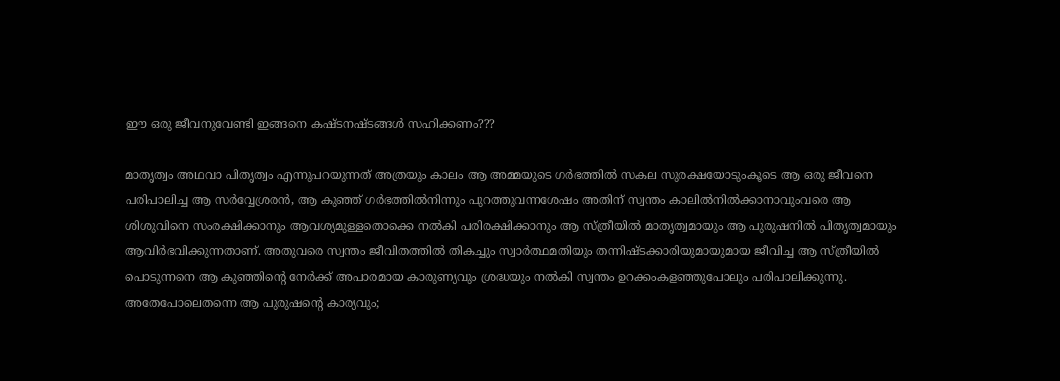ഈ ഒരു ജീവനുവേണ്ടി ഇങ്ങനെ കഷ്ടനഷ്ടങ്ങൾ സഹിക്കണം???

മാതൃത്വം അഥവാ പിതൃത്വം എന്നുപറയുന്നത് അത്രയും കാലം ആ അമ്മയുടെ ഗർഭത്തിൽ സകല സുരക്ഷയോടുംകൂടെ ആ ഒരു ജീവനെ പരിപാലിച്ച ആ സർവ്വേശ്രരൻ, ആ കുഞ്ഞ് ഗർഭത്തിൽനിന്നും പുറത്തുവന്നശേഷം അതിന് സ്വന്തം കാലിൽനിൽക്കാനാവുംവരെ ആ ശിശുവിനെ സംരക്ഷിക്കാനും ആവശ്യമുള്ളതൊക്കെ നൽകി പരിരക്ഷിക്കാനും ആ സ്ത്രീയിൽ മാതൃത്വമായും ആ പുരുഷനിൽ പിതൃത്വമായും ആവിർഭവിക്കുന്നതാണ്. അതുവരെ സ്വന്തം ജീവിതത്തിൽ തികച്ചും സ്വാർത്ഥമതിയും തന്നിഷ്ടക്കാരിയുമായുമായ ജീവിച്ച ആ സ്ത്രീയിൽ പൊടുന്നനെ ആ കുഞ്ഞിന്റെ നേർക്ക് അപാരമായ കാരുണ്യവും ശ്രദ്ധയും നൽകി സ്വന്തം ഉറക്കംകളഞ്ഞുപോലും പരിപാലിക്കുന്നു. അതേപോലെതന്നെ ആ പുരുഷന്റെ കാര്യവും;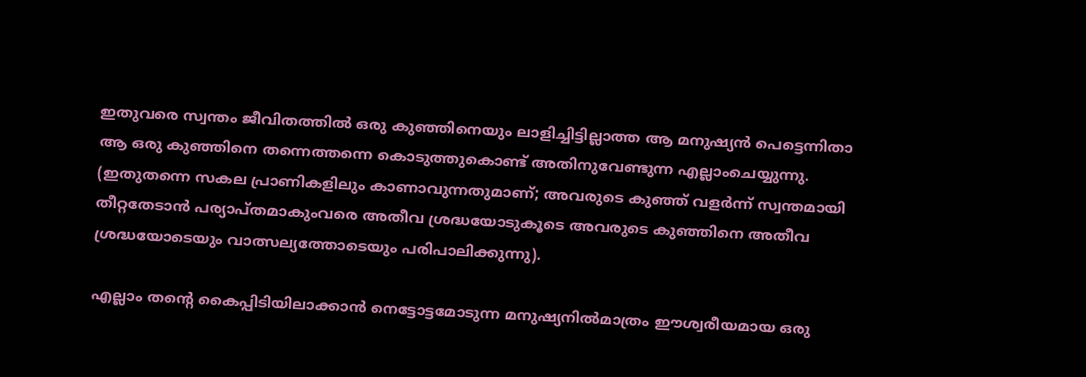ഇതുവരെ സ്വന്തം ജീവിതത്തിൽ ഒരു കുഞ്ഞിനെയും ലാളിച്ചിട്ടില്ലാത്ത ആ മനുഷ്യൻ പെട്ടെന്നിതാ ആ ഒരു കുഞ്ഞിനെ തന്നെത്തന്നെ കൊടുത്തുകൊണ്ട് അതിനുവേണ്ടുന്ന എല്ലാംചെയ്യുന്നു. (ഇതുതന്നെ സകല പ്രാണികളിലും കാണാവുന്നതുമാണ്; അവരുടെ കുഞ്ഞ് വളർന്ന് സ്വന്തമായി തീറ്റതേടാൻ പര്യാപ്തമാകുംവരെ അതീവ ശ്രദ്ധയോടുകൂടെ അവരുടെ കുഞ്ഞിനെ അതീവ ശ്രദ്ധയോടെയും വാത്സല്യത്തോടെയും പരിപാലിക്കുന്നു).

എല്ലാം തന്റെ കൈപ്പിടിയിലാക്കാൻ നെട്ടോട്ടമോടുന്ന മനുഷ്യനിൽമാത്രം ഈശ്വരീയമായ ഒരു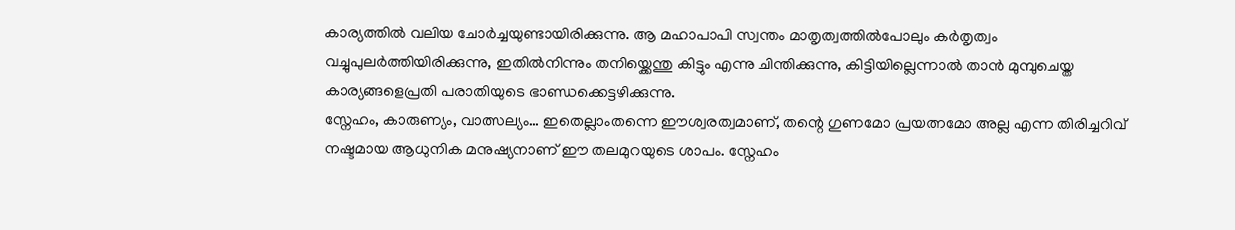കാര്യത്തിൽ വലിയ ചോർച്ചയുണ്ടായിരിക്കുന്നു. ആ മഹാപാപി സ്വന്തം മാതൃത്വത്തിൽപോലും കർതൃത്വം വച്ചുപുലർത്തിയിരിക്കുന്നു, ഇതിൽനിന്നും തനിയ്ക്കെന്തു കിട്ടും എന്നു ചിന്തിക്കുന്നു, കിട്ടിയില്ലെന്നാൽ താൻ മുമ്പുചെയ്ത കാര്യങ്ങളെപ്രതി പരാതിയുടെ ഭാണ്ഡക്കെട്ടഴിക്കുന്നു.
സ്നേഹം, കാരുണ്യം, വാത്സല്യം… ഇതെല്ലാംതന്നെ ഈശ്വരത്വമാണ്, തന്റെ ഗുണമോ പ്രയത്നമോ അല്ല എന്ന തിരിച്ചറിവ് നഷ്ടമായ ആധുനിക മനുഷ്യനാണ് ഈ തലമുറയുടെ ശാപം. സ്നേഹം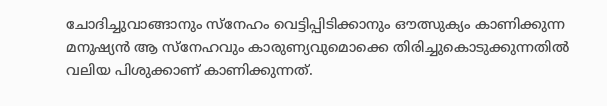ചോദിച്ചുവാങ്ങാനും സ്നേഹം വെട്ടിപ്പിടിക്കാനും ഔത്സുക്യം കാണിക്കുന്ന മനുഷ്യൻ ആ സ്നേഹവും കാരുണ്യവുമൊക്കെ തിരിച്ചുകൊടുക്കുന്നതിൽ വലിയ പിശുക്കാണ് കാണിക്കുന്നത്.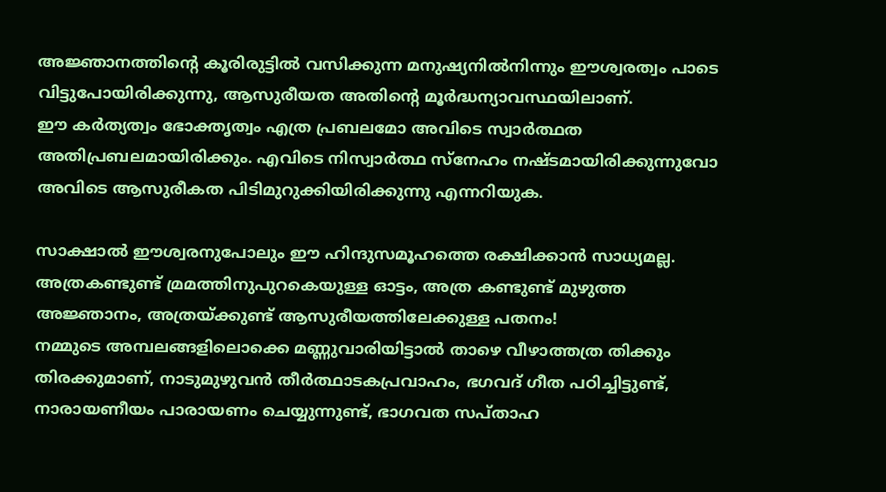അജ്ഞാനത്തിന്റെ കൂരിരുട്ടിൽ വസിക്കുന്ന മനുഷ്യനിൽനിന്നും ഈശ്വരത്വം പാടെ വിട്ടുപോയിരിക്കുന്നു, ആസുരീയത അതിന്റെ മൂർദ്ധന്യാവസ്ഥയിലാണ്.
ഈ കർത്യത്വം ഭോക്തൃത്വം എത്ര പ്രബലമോ അവിടെ സ്വാർത്ഥത അതിപ്രബലമായിരിക്കും. എവിടെ നിസ്വാർത്ഥ സ്നേഹം നഷ്ടമായിരിക്കുന്നുവോ അവിടെ ആസുരീകത പിടിമുറുക്കിയിരിക്കുന്നു എന്നറിയുക.

സാക്ഷാൽ ഈശ്വരനുപോലും ഈ ഹിന്ദുസമൂഹത്തെ രക്ഷിക്കാൻ സാധ്യമല്ല. അത്രകണ്ടുണ്ട് മ്രമത്തിനുപുറകെയുള്ള ഓട്ടം, അത്ര കണ്ടുണ്ട് മുഴുത്ത അജ്ഞാനം, അത്രയ്ക്കുണ്ട് ആസുരീയത്തിലേക്കുള്ള പതനം!
നമ്മുടെ അമ്പലങ്ങളിലൊക്കെ മണ്ണുവാരിയിട്ടാൽ താഴെ വീഴാത്തത്ര തിക്കും തിരക്കുമാണ്, നാടുമുഴുവൻ തീർത്ഥാടകപ്രവാഹം, ഭഗവദ് ഗീത പഠിച്ചിട്ടുണ്ട്, നാരായണീയം പാരായണം ചെയ്യുന്നുണ്ട്, ഭാഗവത സപ്താഹ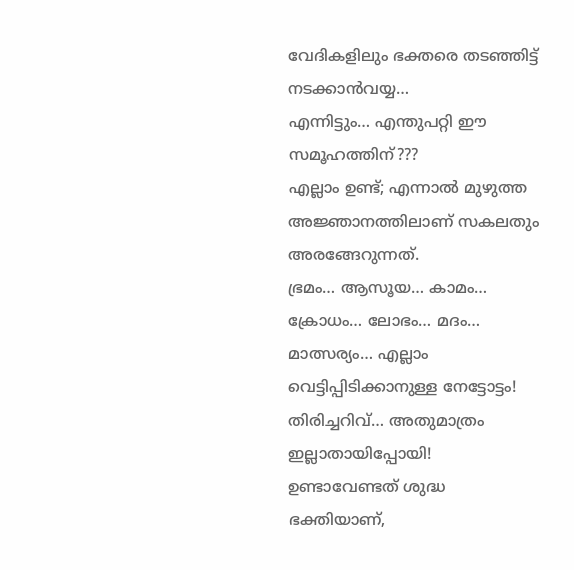വേദികളിലും ഭക്തരെ തടഞ്ഞിട്ട് നടക്കാൻവയ്യ…
എന്നിട്ടും… എന്തുപറ്റി ഈ സമൂഹത്തിന്???
എല്ലാം ഉണ്ട്; എന്നാൽ മുഴുത്ത അജ്ഞാനത്തിലാണ് സകലതും അരങ്ങേറുന്നത്.
ഭ്രമം… ആസൂയ… കാമം… ക്രോധം… ലോഭം… മദം… മാത്സര്യം… എല്ലാം വെട്ടിപ്പിടിക്കാനുള്ള നേട്ടോട്ടം!
തിരിച്ചറിവ്… അതുമാത്രം ഇല്ലാതായിപ്പോയി!
ഉണ്ടാവേണ്ടത് ശുദ്ധ ഭക്തിയാണ്,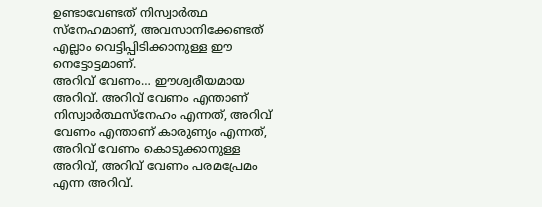ഉണ്ടാവേണ്ടത് നിസ്വാർത്ഥ സ്നേഹമാണ്, അവസാനിക്കേണ്ടത് എല്ലാം വെട്ടിപ്പിടിക്കാനുള്ള ഈ നെട്ടോട്ടമാണ്.
അറിവ് വേണം… ഈശ്വരീയമായ അറിവ്. അറിവ് വേണം എന്താണ് നിസ്വാർത്ഥസ്നേഹം എന്നത്, അറിവ് വേണം എന്താണ് കാരുണ്യം എന്നത്, അറിവ് വേണം കൊടുക്കാനുള്ള അറിവ്, അറിവ് വേണം പരമപ്രേമം എന്ന അറിവ്.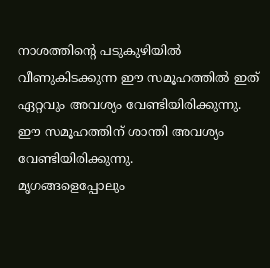നാശത്തിന്റെ പടുകുഴിയിൽ വീണുകിടക്കുന്ന ഈ സമൂഹത്തിൽ ഇത് ഏറ്റവും അവശ്യം വേണ്ടിയിരിക്കുന്നു.
ഈ സമൂഹത്തിന് ശാന്തി അവശ്യം വേണ്ടിയിരിക്കുന്നു.
മൃഗങ്ങളെപ്പോലും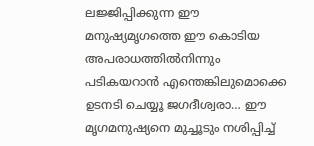ലജ്ജിപ്പിക്കുന്ന ഈ മനുഷ്യമൃഗത്തെ ഈ കൊടിയ അപരാധത്തിൽനിന്നും പടികയറാൻ എന്തെങ്കിലുമൊക്കെ ഉടനടി ചെയ്യൂ ജഗദീശ്വരാ… ഈ മൃഗമനുഷ്യനെ മുച്ചൂടും നശിപ്പിച്ച്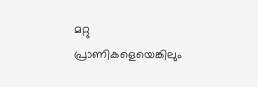മറ്റു പ്രാണികളെയെങ്കിലും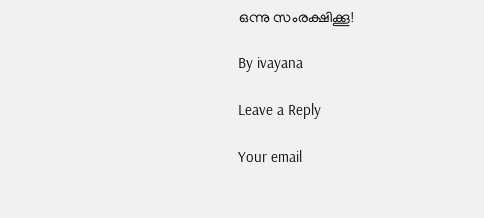ഒന്നു സംരക്ഷിക്കൂ!

By ivayana

Leave a Reply

Your email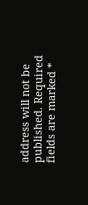address will not be published. Required fields are marked *